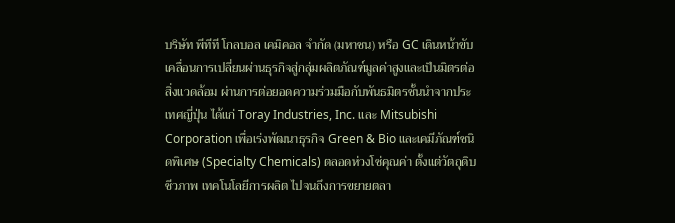บริษัท พีทีที โกลบอล เคมิคอล จำกัด (มหาชน) หรือ GC เดินหน้าขับเคลื่อนการเปลี่ยนผ่านธุรกิจสู่กลุ่มผลิตภัณฑ์มูลค่าสูงและเป็นมิตรต่อสิ่งแวดล้อม ผ่านการต่อยอดความร่วมมือกับพันธมิตรชั้นนำจากประเทศญี่ปุ่น ได้แก่ Toray Industries, Inc. และ Mitsubishi Corporation เพื่อเร่งพัฒนาธุรกิจ Green & Bio และเคมีภัณฑ์ชนิดพิเศษ (Specialty Chemicals) ตลอดห่วงโซ่คุณค่า ตั้งแต่วัตถุดิบชีวภาพ เทคโนโลยีการผลิต ไปจนถึงการขยายตลา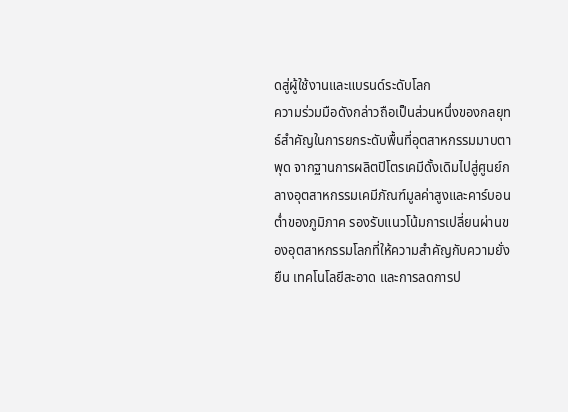ดสู่ผู้ใช้งานและแบรนด์ระดับโลก
ความร่วมมือดังกล่าวถือเป็นส่วนหนึ่งของกลยุทธ์สำคัญในการยกระดับพื้นที่อุตสาหกรรมมาบตาพุด จากฐานการผลิตปิโตรเคมีดั้งเดิมไปสู่ศูนย์กลางอุตสาหกรรมเคมีภัณฑ์มูลค่าสูงและคาร์บอนต่ำของภูมิภาค รองรับแนวโน้มการเปลี่ยนผ่านของอุตสาหกรรมโลกที่ให้ความสำคัญกับความยั่งยืน เทคโนโลยีสะอาด และการลดการป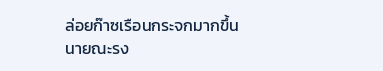ล่อยก๊าซเรือนกระจกมากขึ้น
นายณะรง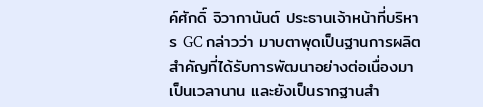ค์ศักดิ์ จิวากานันต์ ประธานเจ้าหน้าที่บริหาร GC กล่าวว่า มาบตาพุดเป็นฐานการผลิตสำคัญที่ได้รับการพัฒนาอย่างต่อเนื่องมาเป็นเวลานาน และยังเป็นรากฐานสำ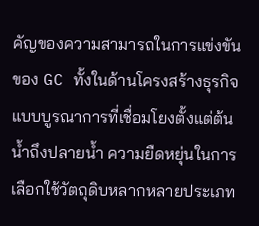คัญของความสามารถในการแข่งขันของ GC ทั้งในด้านโครงสร้างธุรกิจแบบบูรณาการที่เชื่อมโยงตั้งแต่ต้นน้ำถึงปลายน้ำ ความยืดหยุ่นในการเลือกใช้วัตถุดิบหลากหลายประเภท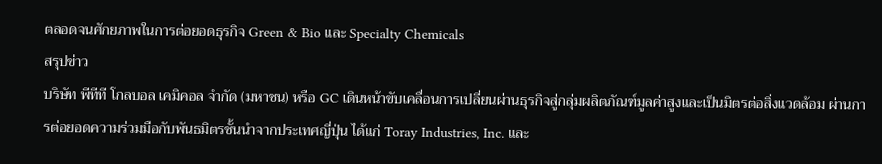ตลอดจนศักยภาพในการต่อยอดธุรกิจ Green & Bio และ Specialty Chemicals
สรุปข่าว
บริษัท พีทีที โกลบอล เคมิคอล จำกัด (มหาชน) หรือ GC เดินหน้าขับเคลื่อนการเปลี่ยนผ่านธุรกิจสู่กลุ่มผลิตภัณฑ์มูลค่าสูงและเป็นมิตรต่อสิ่งแวดล้อม ผ่านการต่อยอดความร่วมมือกับพันธมิตรชั้นนำจากประเทศญี่ปุ่น ได้แก่ Toray Industries, Inc. และ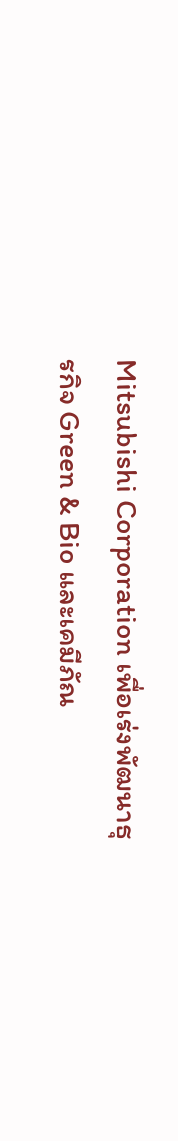Mitsubishi Corporation เพื่อเร่งพัฒนาธุรกิจ Green & Bio และเคมีภัณ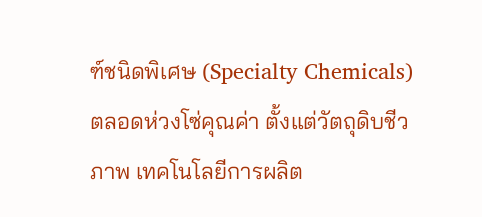ฑ์ชนิดพิเศษ (Specialty Chemicals) ตลอดห่วงโซ่คุณค่า ตั้งแต่วัตถุดิบชีวภาพ เทคโนโลยีการผลิต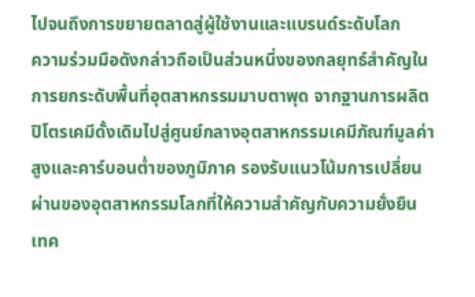ไปจนถึงการขยายตลาดสู่ผู้ใช้งานและแบรนด์ระดับโลก
ความร่วมมือดังกล่าวถือเป็นส่วนหนึ่งของกลยุทธ์สำคัญในการยกระดับพื้นที่อุตสาหกรรมมาบตาพุด จากฐานการผลิตปิโตรเคมีดั้งเดิมไปสู่ศูนย์กลางอุตสาหกรรมเคมีภัณฑ์มูลค่าสูงและคาร์บอนต่ำของภูมิภาค รองรับแนวโน้มการเปลี่ยนผ่านของอุตสาหกรรมโลกที่ให้ความสำคัญกับความยั่งยืน เทค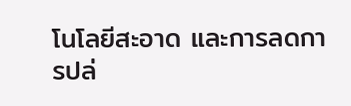โนโลยีสะอาด และการลดการปล่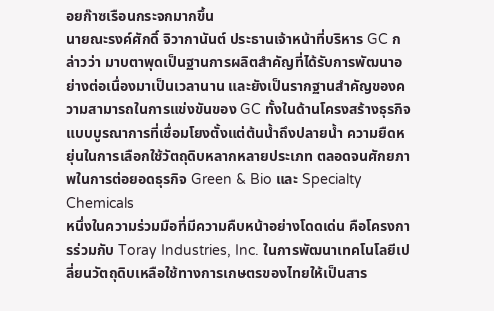อยก๊าซเรือนกระจกมากขึ้น
นายณะรงค์ศักดิ์ จิวากานันต์ ประธานเจ้าหน้าที่บริหาร GC กล่าวว่า มาบตาพุดเป็นฐานการผลิตสำคัญที่ได้รับการพัฒนาอย่างต่อเนื่องมาเป็นเวลานาน และยังเป็นรากฐานสำคัญของความสามารถในการแข่งขันของ GC ทั้งในด้านโครงสร้างธุรกิจแบบบูรณาการที่เชื่อมโยงตั้งแต่ต้นน้ำถึงปลายน้ำ ความยืดหยุ่นในการเลือกใช้วัตถุดิบหลากหลายประเภท ตลอดจนศักยภาพในการต่อยอดธุรกิจ Green & Bio และ Specialty Chemicals
หนึ่งในความร่วมมือที่มีความคืบหน้าอย่างโดดเด่น คือโครงการร่วมกับ Toray Industries, Inc. ในการพัฒนาเทคโนโลยีเปลี่ยนวัตถุดิบเหลือใช้ทางการเกษตรของไทยให้เป็นสาร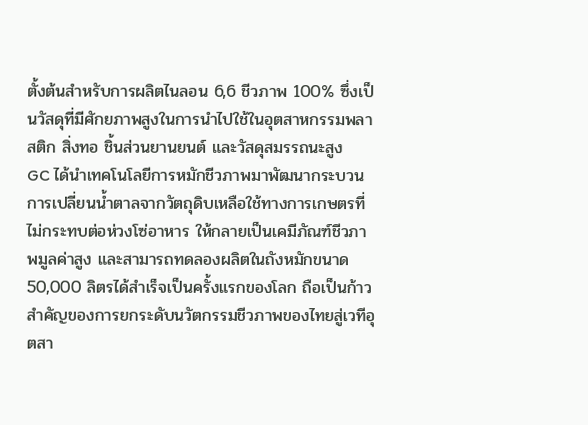ตั้งต้นสำหรับการผลิตไนลอน 6,6 ชีวภาพ 100% ซึ่งเป็นวัสดุที่มีศักยภาพสูงในการนำไปใช้ในอุตสาหกรรมพลาสติก สิ่งทอ ชิ้นส่วนยานยนต์ และวัสดุสมรรถนะสูง
GC ได้นำเทคโนโลยีการหมักชีวภาพมาพัฒนากระบวนการเปลี่ยนน้ำตาลจากวัตถุดิบเหลือใช้ทางการเกษตรที่ไม่กระทบต่อห่วงโซ่อาหาร ให้กลายเป็นเคมีภัณฑ์ชีวภาพมูลค่าสูง และสามารถทดลองผลิตในถังหมักขนาด 50,000 ลิตรได้สำเร็จเป็นครั้งแรกของโลก ถือเป็นก้าวสำคัญของการยกระดับนวัตกรรมชีวภาพของไทยสู่เวทีอุตสา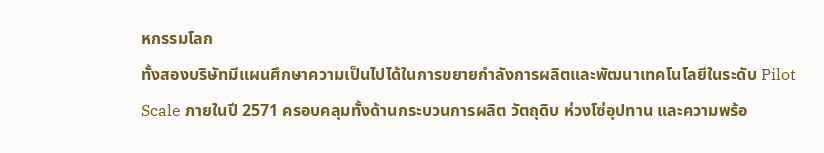หกรรมโลก
ทั้งสองบริษัทมีแผนศึกษาความเป็นไปได้ในการขยายกำลังการผลิตและพัฒนาเทคโนโลยีในระดับ Pilot Scale ภายในปี 2571 ครอบคลุมทั้งด้านกระบวนการผลิต วัตถุดิบ ห่วงโซ่อุปทาน และความพร้อ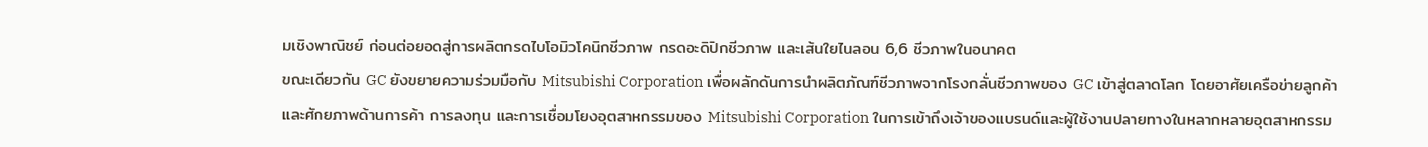มเชิงพาณิชย์ ก่อนต่อยอดสู่การผลิตกรดไบโอมิวโคนิกชีวภาพ กรดอะดิปิกชีวภาพ และเส้นใยไนลอน 6,6 ชีวภาพในอนาคต
ขณะเดียวกัน GC ยังขยายความร่วมมือกับ Mitsubishi Corporation เพื่อผลักดันการนำผลิตภัณฑ์ชีวภาพจากโรงกลั่นชีวภาพของ GC เข้าสู่ตลาดโลก โดยอาศัยเครือข่ายลูกค้าและศักยภาพด้านการค้า การลงทุน และการเชื่อมโยงอุตสาหกรรมของ Mitsubishi Corporation ในการเข้าถึงเจ้าของแบรนด์และผู้ใช้งานปลายทางในหลากหลายอุตสาหกรรม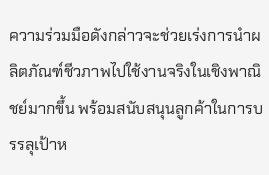ความร่วมมือดังกล่าวจะช่วยเร่งการนำผลิตภัณฑ์ชีวภาพไปใช้งานจริงในเชิงพาณิชย์มากขึ้น พร้อมสนับสนุนลูกค้าในการบรรลุเป้าห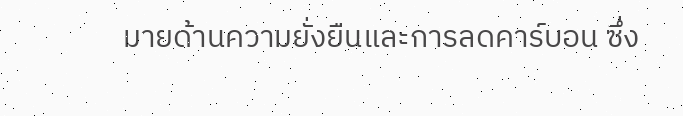มายด้านความยั่งยืนและการลดคาร์บอน ซึ่ง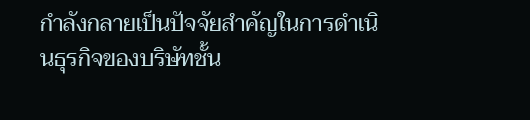กำลังกลายเป็นปัจจัยสำคัญในการดำเนินธุรกิจของบริษัทชั้น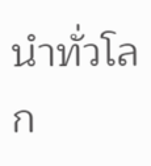นำทั่วโลก